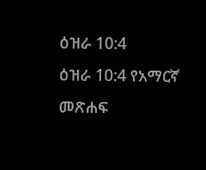ዕዝራ 10:4
ዕዝራ 10:4 የአማርኛ መጽሐፍ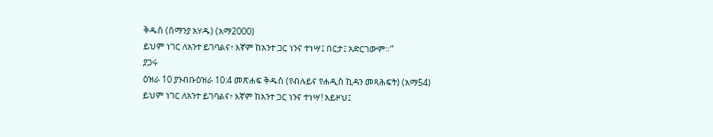ቅዱስ (ሰማንያ አሃዱ) (አማ2000)
ይህም ነገር ለአንተ ይገባልና፥ እኛም ከአንተ ጋር ነንና ተነሣ፤ በርታ፤ አድርገውም።”
ያጋሩ
ዕዝራ 10 ያንብቡዕዝራ 10:4 መጽሐፍ ቅዱስ (የብሉይና የሐዲስ ኪዳን መጻሕፍት) (አማ54)
ይህም ነገር ለአንተ ይገባልና፥ እኛም ከአንተ ጋር ነንና ተነሣ! አይዞህ፤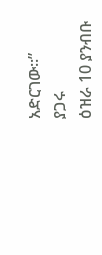አድርገው።”
ያጋሩ
ዕዝራ 10 ያንብቡ